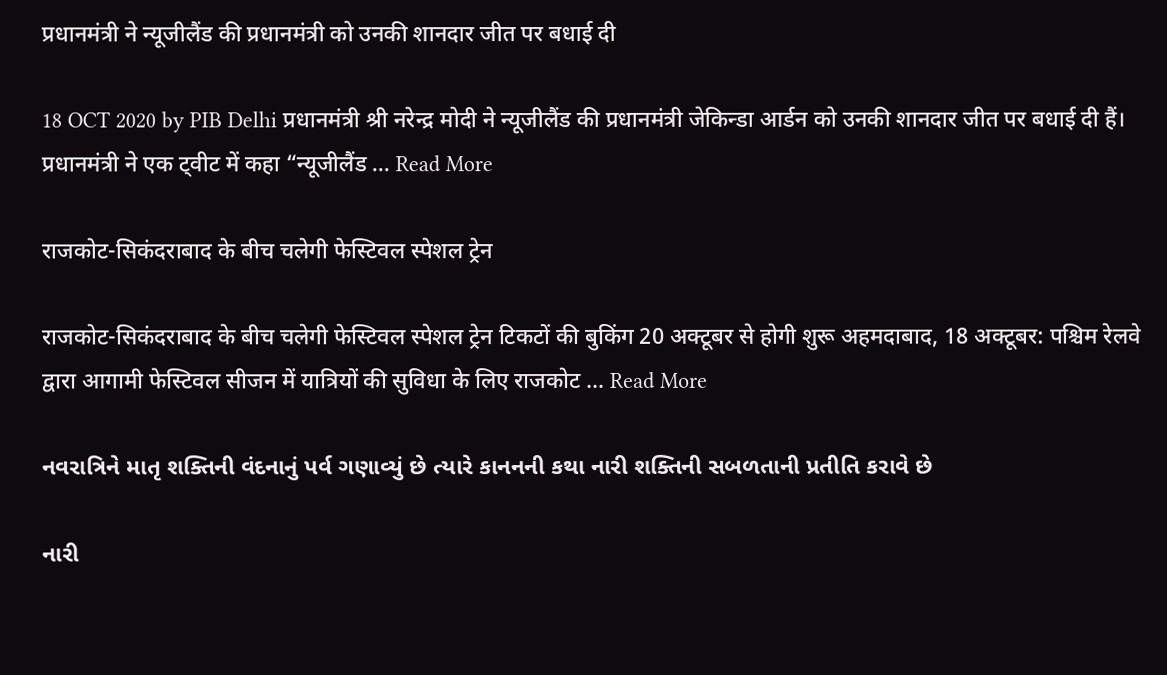प्रधानमंत्री ने न्यूजीलैंड की प्रधानमंत्री को उनकी शानदार जीत पर बधाई दी

18 OCT 2020 by PIB Delhi प्रधानमंत्री श्री नरेन्द्र मोदी ने न्यूजीलैंड की प्रधानमंत्री जेकिन्डा आर्डन को उनकी शानदार जीत पर बधाई दी हैं। प्रधानमंत्री ने एक ट्वीट में कहा “न्यूजीलैंड … Read More

राजकोट-सिकंदराबाद के बीच चलेगी फेस्टिवल स्पेशल ट्रेन

राजकोट-सिकंदराबाद के बीच चलेगी फेस्टिवल स्पेशल ट्रेन टिकटों की बुकिंग 20 अक्टूबर से होगी शुरू अहमदाबाद, 18 अक्टूबर: पश्चिम रेलवे द्वारा आगामी फेस्टिवल सीजन में यात्रियों की सुविधा के लिए राजकोट … Read More

નવરાત્રિને માતૃ શક્તિની વંદનાનું પર્વ ગણાવ્યું છે ત્યારે કાનનની કથા નારી શક્તિની સબળતાની પ્રતીતિ કરાવે છે

નારી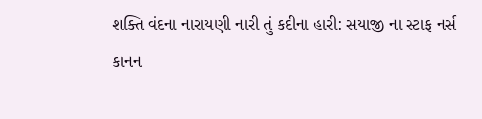શક્તિ વંદના નારાયણી નારી તું કદીના હારી: સયાજી ના સ્ટાફ નર્સ કાનન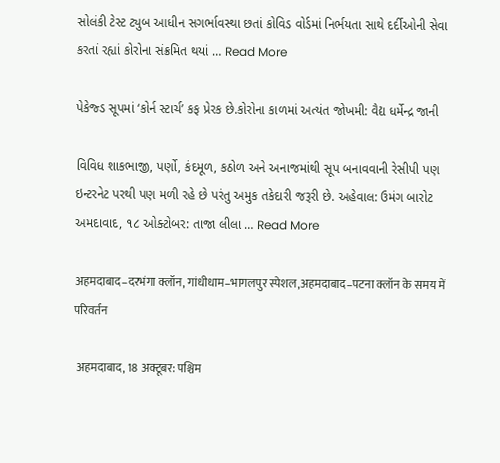સોલંકી ટેસ્ટ ટ્યુબ આધીન સગર્ભાવસ્થા છતાં કોવિડ વોર્ડમાં નિર્ભયતા સાથે દર્દીઓની સેવા કરતાં રહ્યાં કોરોના સંક્રમિત થયાં … Read More

પેકેજ્ડ સૂપમાં ‘કોર્ન સ્ટાર્ચ’ કફ પ્રેરક છે.કોરોના કાળમાં અત્યંત જોખમી: વૈદ્ય ધર્મેન્દ્ર જાની

વિવિધ શાકભાજી, પર્ણો, કંદમૂળ, કઠોળ અને અનાજમાંથી સૂપ બનાવવાની રેસીપી પણ ઇન્ટરનેટ પરથી પણ મળી રહે છે પરંતુ અમુક તકેદારી જરૂરી છે. અહેવાલ: ઉમંગ બારોટ અમદાવાદ, ૧૮ ઓક્ટોબર: તાજા લીલા … Read More

अहमदाबाद–दरभंगा क्लॉन, गांधीधाम–भागलपुर स्पेशल,अहमदाबाद–पटना क्लॉन के समय में परिवर्तन

 अहमदाबाद, 18 अक्टूबर: पश्चिम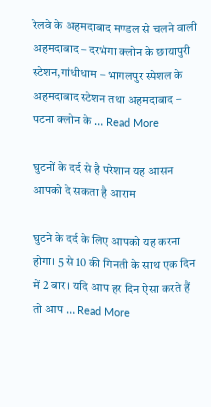रेलवे के अहमदाबाद मण्डल से चलने वाली अहमदाबाद – दरभंगा क्लोन के छायापुरी स्टेशन,गांधीधाम – भागलपुर स्पेशल के अहमदाबाद स्टेशन तथा अहमदाबाद – पटना क्लोन के … Read More

घुटनों के दर्द से है परेशान यह आसन आपको दे सकता है आराम

घुटने के दर्द के लिए आपको यह करना होगा। 5 से 10 की गिनती के साथ एक दिन में 2 बार। यदि आप हर दिन ऐसा करते हैं तो आप … Read More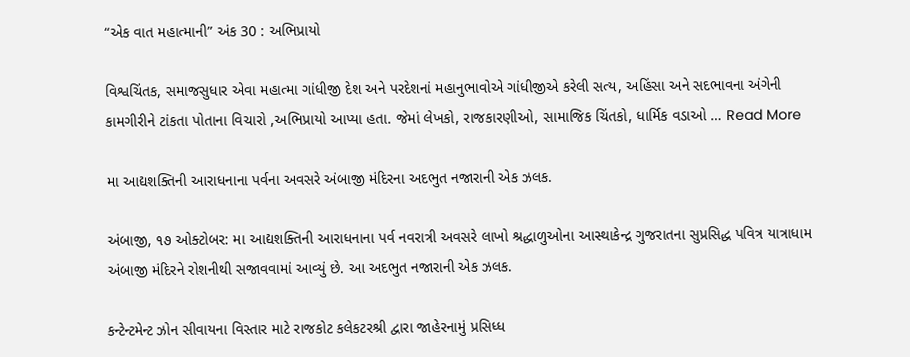“એક વાત મહાત્માની” અંક 30 : અભિપ્રાયો

વિશ્વચિંતક, સમાજસુધાર એવા મહાત્મા ગાંધીજી દેશ અને પરદેશનાં મહાનુભાવોએ ગાંધીજીએ કરેલી સત્ય, અહિંસા અને સદભાવના અંગેની કામગીરીને ટાંકતા પોતાના વિચારો ,અભિપ્રાયો આપ્યા હતા. જેમાં લેખકો, રાજકારણીઓ, સામાજિક ચિંતકો, ધાર્મિક વડાઓ … Read More

મા આદ્યશક્તિની આરાધનાના પર્વના અવસરે અંબાજી મંદિરના અદભુત નજારાની એક ઝલક.

અંબાજી, ૧૭ ઓક્ટોબર: મા આદ્યશક્તિની આરાધનાના પર્વ નવરાત્રી અવસરે લાખો શ્રદ્ધાળુઓના આસ્થાકેન્દ્ર ગુજરાતના સુપ્રસિદ્ધ પવિત્ર યાત્રાધામ અંબાજી મંદિરને રોશનીથી સજાવવામાં આવ્યું છે. આ અદભુત નજારાની એક ઝલક.

કન્ટેન્ટમેન્ટ ઝોન સીવાયના વિસ્તાર માટે રાજકોટ કલેકટરશ્રી દ્વારા જાહેરનામું પ્રસિધ્ધ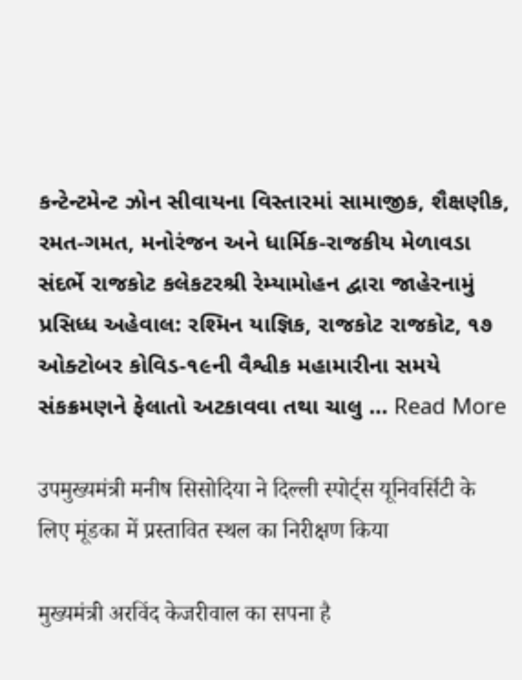કન્ટેન્ટમેન્ટ ઝોન સીવાયના વિસ્તારમાં સામાજીક, શૈક્ષણીક, રમત-ગમત, મનોરંજન અને ધાર્મિક-રાજકીય મેળાવડા સંદર્ભે રાજકોટ કલેકટરશ્રી રેમ્યામોહન દ્વારા જાહેરનામું પ્રસિધ્ધ અહેવાલ: રશ્મિન યાજ્ઞિક, રાજકોટ રાજકોટ, ૧૭ ઓક્ટોબર કોવિડ-૧૯ની વૈશ્વીક મહામારીના સમયે સંકક્રમણને ફેલાતો અટકાવવા તથા ચાલુ … Read More

उपमुख्यमंत्री मनीष सिसोदिया ने दिल्ली स्पोर्ट्स यूनिवर्सिटी के लिए मूंडका में प्रस्तावित स्थल का निरीक्षण किया

मुख्यमंत्री अरविंद केजरीवाल का सपना है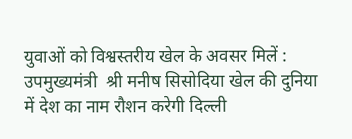युवाओं को विश्वस्तरीय खेल के अवसर मिलें :  उपमुख्यमंत्री  श्री मनीष सिसोदिया खेल की दुनिया में देश का नाम रौशन करेगी दिल्ली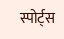स्पोर्ट्स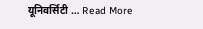यूनिवर्सिटी … Read More